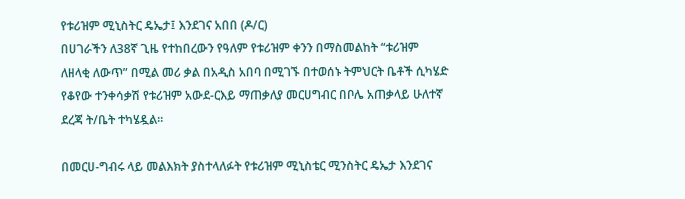የቱሪዝም ሚኒስትር ዴኤታ፤ እንደገና አበበ (ዶ/ር)
በሀገራችን ለ38ኛ ጊዜ የተከበረውን የዓለም የቱሪዝም ቀንን በማስመልከት “ቱሪዝም ለዘላቂ ለውጥ” በሚል መሪ ቃል በአዲስ አበባ በሚገኙ በተወሰኑ ትምህርት ቤቶች ሲካሄድ የቆየው ተንቀሳቃሽ የቱሪዝም አውደ-ርእይ ማጠቃለያ መርሀግብር በቦሌ አጠቃላይ ሁለተኛ ደረጃ ት/ቤት ተካሄዷል።

በመርሀ-ግብሩ ላይ መልእክት ያስተላለፉት የቱሪዝም ሚኒስቴር ሚንስትር ዴኤታ እንደገና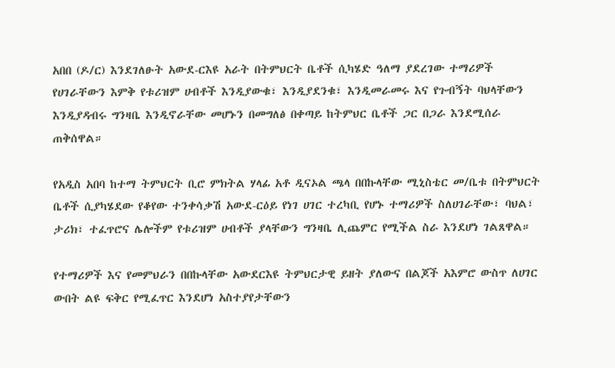አበበ (ዶ/ር) እንደገለፁት አውደ-ርእዩ አራት በትምህርት ቤቶች ሲካሄድ ዓለማ ያደረገው ተማሪዎች የሀገራቸውን እምቅ የቱሪዝም ሀብቶች እንዲያውቁ፣ እንዲያደንቁ፣ እንዲመራመሩ እና የጉብኝት ባህላቸውን እንዲያዳብሩ ግንዛቤ እንዲኖራቸው መሆኑን በመግለፅ በቀጣይ ከትምህር ቤቶች ጋር በጋራ እንደሚሰራ ጠቅሰዋል።

የአዲስ አበባ ከተማ ትምህርት ቢሮ ምክትል ሃላፊ አቶ ዲናኦል ጫላ በበኩላቸው ሚኒስቴር መ/ቤቱ በትምህርት ቤቶች ሲያካሄደው የቆየው ተንቀሳቃሽ አውደ-ርዕይ የነገ ሀገር ተረካቢ የሆኑ ተማሪዎች ስለሀገራቸው፣ ባህል፣ ታሪክ፣ ተፈጥሮና ሌሎችም የቱሪዝም ሀብቶች ያላቸውን ግንዛቤ ሊጨምር የሚችል ስራ እንደሆነ ገልጸዋል።

የተማሪዎች እና የመምህራን በበኩላቸው አውደርእዩ ትምህርታዊ ይዘት ያለውና በልጆች አእምሮ ውስጥ ለሀገር ውበት ልዩ ፍቅር የሚፈጥር እንደሆነ አስተያየታቸውን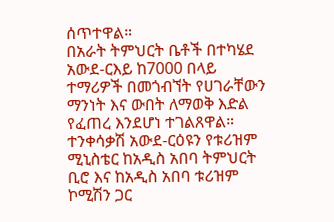ሰጥተዋል።
በአራት ትምህርት ቤቶች በተካሄደ አውደ-ርእይ ከ7000 በላይ ተማሪዎች በመጎብኘት የሀገራቸውን ማንነት እና ውበት ለማወቅ እድል የፈጠረ እንደሆነ ተገልጸዋል።
ተንቀሳቃሽ አውደ-ርዕዩን የቱሪዝም ሚኒስቴር ከአዲስ አበባ ትምህርት ቢሮ እና ከአዲስ አበባ ቱሪዝም ኮሚሽን ጋር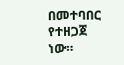በመተባበር የተዘጋጀ ነው።